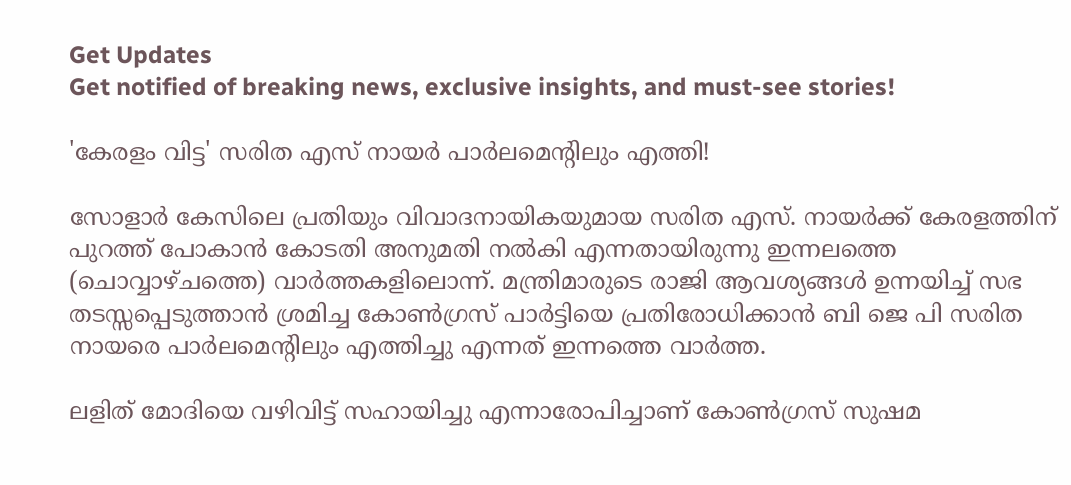Get Updates
Get notified of breaking news, exclusive insights, and must-see stories!

'കേരളം വിട്ട' സരിത എസ് നായര്‍ പാര്‍ലമെന്റിലും എത്തി!

സോളാര്‍ കേസിലെ പ്രതിയും വിവാദനായികയുമായ സരിത എസ്. നായര്‍ക്ക് കേരളത്തിന് പുറത്ത് പോകാന്‍ കോടതി അനുമതി നല്‍കി എന്നതായിരുന്നു ഇന്നലത്തെ (ചൊവ്വാഴ്ചത്തെ) വാര്‍ത്തകളിലൊന്ന്. മന്ത്രിമാരുടെ രാജി ആവശ്യങ്ങള്‍ ഉന്നയിച്ച് സഭ തടസ്സപ്പെടുത്താന്‍ ശ്രമിച്ച കോണ്‍ഗ്രസ് പാര്‍ട്ടിയെ പ്രതിരോധിക്കാന്‍ ബി ജെ പി സരിത നായരെ പാര്‍ലമെന്റിലും എത്തിച്ചു എന്നത് ഇന്നത്തെ വാര്‍ത്ത.

ലളിത് മോദിയെ വഴിവിട്ട് സഹായിച്ചു എന്നാരോപിച്ചാണ് കോണ്‍ഗ്രസ് സുഷമ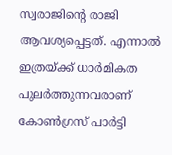സ്വരാജിന്റെ രാജി ആവശ്യപ്പെട്ടത്. എന്നാല്‍ ഇത്രയ്ക്ക് ധാര്‍മികത പുലര്‍ത്തുന്നവരാണ് കോണ്‍ഗ്രസ് പാര്‍ട്ടി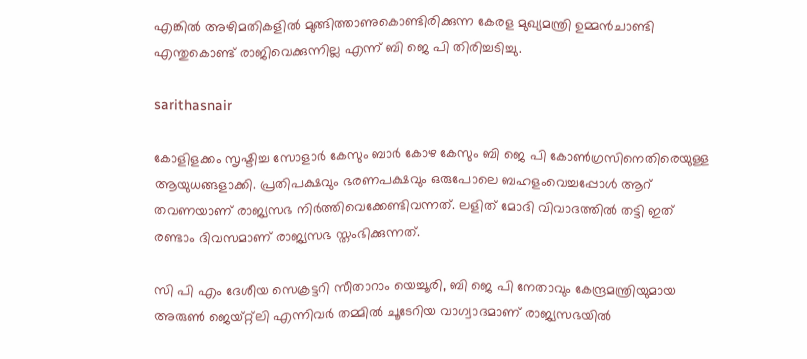എങ്കില്‍ അഴിമതികളില്‍ മുങ്ങിത്താണുകൊണ്ടിരിക്കുന്ന കേരള മുഖ്യമന്ത്രി ഉമ്മന്‍ചാണ്ടി എന്തുകൊണ്ട് രാജിവെക്കുന്നില്ല എന്ന് ബി ജെ പി തിരിച്ചടിച്ചു.

sarithasnair

കോളിളക്കം സൃഷ്ടിച്ച സോളാര്‍ കേസും ബാര്‍ കോഴ കേസും ബി ജെ പി കോണ്‍ഗ്രസിനെതിരെയുള്ള ആയുധങ്ങളാക്കി. പ്രതിപക്ഷവും ഭരണപക്ഷവും ഒരുപോലെ ബഹളംവെച്ചപ്പോള്‍ ആറ് തവണയാണ് രാജ്യസഭ നിര്‍ത്തിവെക്കേണ്ടിവന്നത്. ലളിത് മോദി വിവാദത്തില്‍ തട്ടി ഇത് രണ്ടാം ദിവസമാണ് രാജ്യസഭ സ്തംഭിക്കുന്നത്.

സി പി എം ദേശീയ സെക്രട്ടറി സീതാറാം യെച്ചൂരി, ബി ജെ പി നേതാവും കേന്ദ്രമന്ത്രിയുമായ അരുണ്‍ ജെയ്റ്റ്‌ലി എന്നിവര്‍ തമ്മില്‍ ചൂടേറിയ വാഗ്വാദമാണ് രാജ്യസഭയില്‍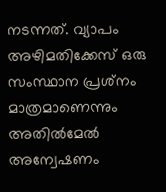നടന്നത്. വ്യാപം അഴിമതിക്കേസ് ഒരു സംസ്ഥാന പ്രശ്‌നം മാത്രമാണെന്നും അതില്‍മേല്‍ അന്വേഷണം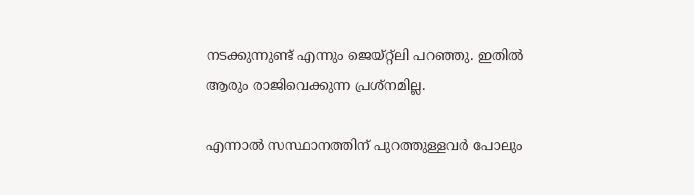നടക്കുന്നുണ്ട് എന്നും ജെയ്റ്റ്‌ലി പറഞ്ഞു. ഇതില്‍ ആരും രാജിവെക്കുന്ന പ്രശ്‌നമില്ല.

എന്നാല്‍ സസ്ഥാനത്തിന് പുറത്തുള്ളവര്‍ പോലും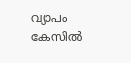വ്യാപം കേസില്‍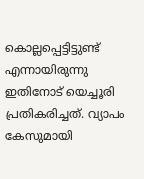കൊല്ലപ്പെട്ടിട്ടുണ്ട് എന്നായിരുന്നു ഇതിനോട് യെച്ചൂരി പ്രതികരിച്ചത്. വ്യാപം കേസുമായി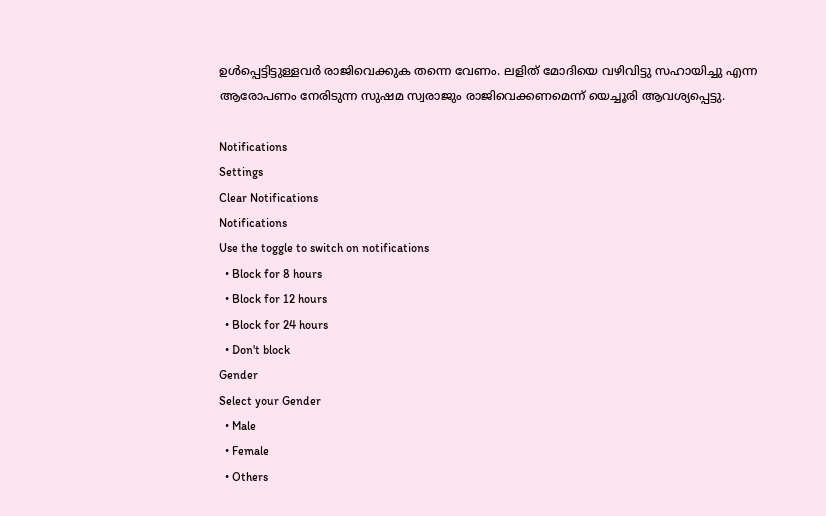ഉള്‍പ്പെട്ടിട്ടുള്ളവര്‍ രാജിവെക്കുക തന്നെ വേണം. ലളിത് മോദിയെ വഴിവിട്ടു സഹായിച്ചു എന്ന ആരോപണം നേരിടുന്ന സുഷമ സ്വരാജും രാജിവെക്കണമെന്ന് യെച്ചൂരി ആവശ്യപ്പെട്ടു.

Notifications
Settings
Clear Notifications
Notifications
Use the toggle to switch on notifications
  • Block for 8 hours
  • Block for 12 hours
  • Block for 24 hours
  • Don't block
Gender
Select your Gender
  • Male
  • Female
  • Others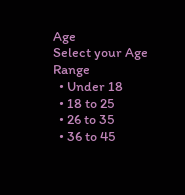Age
Select your Age Range
  • Under 18
  • 18 to 25
  • 26 to 35
  • 36 to 45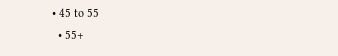• 45 to 55
  • 55+